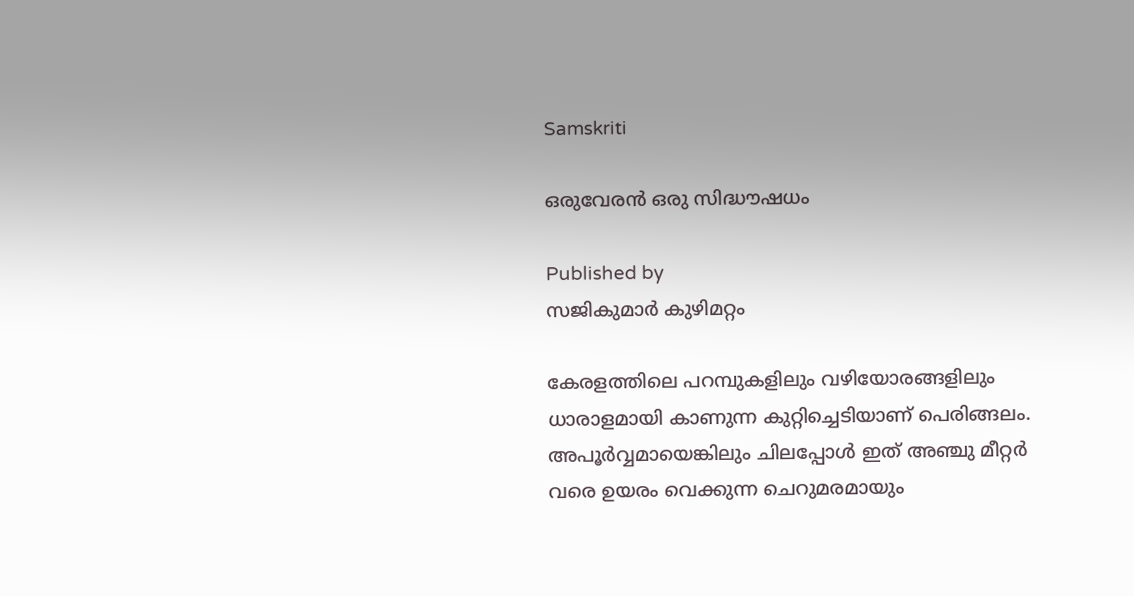Samskriti

ഒരുവേരന്‍ ഒരു സിദ്ധൗഷധം

Published by
സജികുമാര്‍ കുഴിമറ്റം

കേരളത്തിലെ പറമ്പുകളിലും വഴിയോരങ്ങളിലും ധാരാളമായി കാണുന്ന കുറ്റിച്ചെടിയാണ് പെരിങ്ങലം. അപൂര്‍വ്വമായെങ്കിലും ചിലപ്പോള്‍ ഇത് അഞ്ചു മീറ്റര്‍ വരെ ഉയരം വെക്കുന്ന ചെറുമരമായും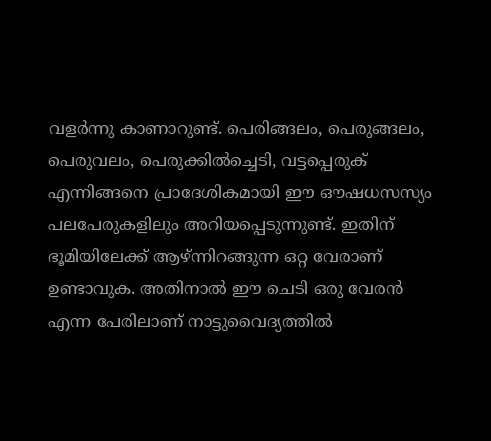വളര്‍ന്നു കാണാറുണ്ട്. പെരിങ്ങലം, പെരുങ്ങലം, പെരുവലം, പെരുക്കില്‍ച്ചെടി, വട്ടപ്പെരുക് എന്നിങ്ങനെ പ്രാദേശികമായി ഈ ഔഷധസസ്യം പലപേരുകളിലും അറിയപ്പെടുന്നുണ്ട്. ഇതിന് ഭൂമിയിലേക്ക് ആഴ്ന്നിറങ്ങുന്ന ഒറ്റ വേരാണ് ഉണ്ടാവുക. അതിനാല്‍ ഈ ചെടി ഒരു വേരന്‍ എന്ന പേരിലാണ് നാട്ടുവൈദ്യത്തില്‍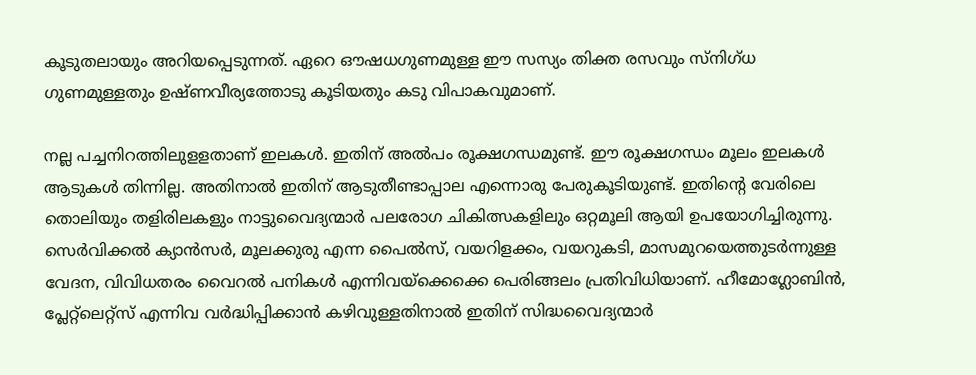കൂടുതലായും അറിയപ്പെടുന്നത്. ഏറെ ഔഷധഗുണമുള്ള ഈ സസ്യം തിക്ത രസവും സ്‌നിഗ്ധ ഗുണമുള്ളതും ഉഷ്ണവീര്യത്തോടു കൂടിയതും കടു വിപാകവുമാണ്.

നല്ല പച്ചനിറത്തിലുളളതാണ് ഇലകള്‍. ഇതിന് അല്‍പം രൂക്ഷഗന്ധമുണ്ട്. ഈ രൂക്ഷഗന്ധം മൂലം ഇലകള്‍ ആടുകള്‍ തിന്നില്ല. അതിനാല്‍ ഇതിന് ആടുതീണ്ടാപ്പാല എന്നൊരു പേരുകൂടിയുണ്ട്. ഇതിന്റെ വേരിലെ തൊലിയും തളിരിലകളും നാട്ടുവൈദ്യന്മാര്‍ പലരോഗ ചികിത്സകളിലും ഒറ്റമൂലി ആയി ഉപയോഗിച്ചിരുന്നു. സെര്‍വിക്കല്‍ ക്യാന്‍സര്‍, മൂലക്കുരു എന്ന പൈല്‍സ്, വയറിളക്കം, വയറുകടി, മാസമുറയെത്തുടര്‍ന്നുള്ള വേദന, വിവിധതരം വൈറല്‍ പനികള്‍ എന്നിവയ്‌ക്കെക്കെ പെരിങ്ങലം പ്രതിവിധിയാണ്. ഹീമോഗ്ലോബിന്‍, പ്ലേറ്റ്‌ലെറ്റ്‌സ് എന്നിവ വര്‍ദ്ധിപ്പിക്കാന്‍ കഴിവുള്ളതിനാല്‍ ഇതിന് സിദ്ധവൈദ്യന്മാര്‍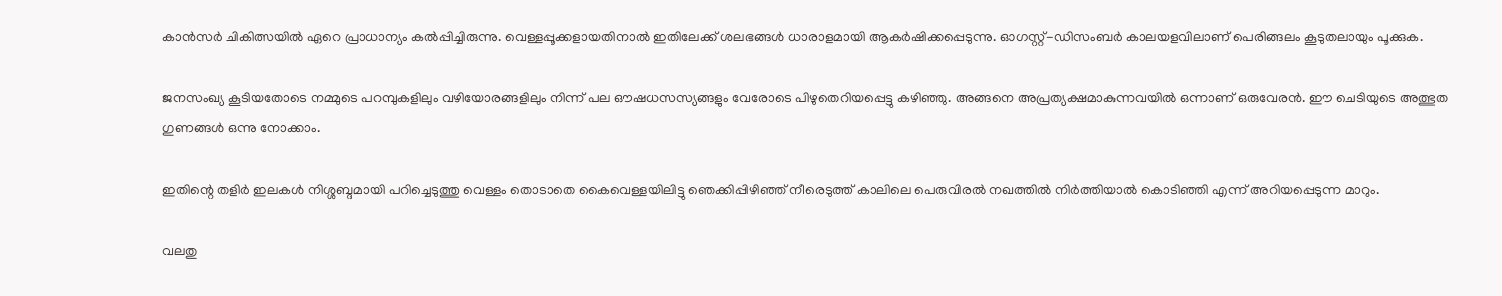കാന്‍സര്‍ ചികിത്സയില്‍ ഏറെ പ്രാധാന്യം കല്‍പ്പിച്ചിരുന്നു. വെള്ളപ്പൂക്കളായതിനാല്‍ ഇതിലേക്ക് ശലഭങ്ങള്‍ ധാരാളമായി ആകര്‍ഷിക്കപ്പെടുന്നു. ഓഗസ്റ്റ്-ഡിസംബര്‍ കാലയളവിലാണ് പെരിങ്ങലം കൂടുതലായും പൂക്കുക.

ജനസംഖ്യ കൂടിയതോടെ നമ്മുടെ പറമ്പുകളിലും വഴിയോരങ്ങളിലും നിന്ന് പല ഔഷധസസ്യങ്ങളും വേരോടെ പിഴുതെറിയപ്പെട്ടു കഴിഞ്ഞു. അങ്ങനെ അപ്രത്യക്ഷമാകുന്നവയില്‍ ഒന്നാണ് ഒരുവേരന്‍. ഈ ചെടിയുടെ അത്ഭുത ഗുണങ്ങള്‍ ഒന്നു നോക്കാം.

ഇതിന്റെ തളിര്‍ ഇലകള്‍ നിശ്ശബ്ദമായി പറിച്ചെടുത്തു വെള്ളം തൊടാതെ കൈവെള്ളയിലിട്ടു ഞെക്കിപ്പിഴിഞ്ഞ് നീരെടുത്ത് കാലിലെ പെരുവിരല്‍ നഖത്തില്‍ നിര്‍ത്തിയാല്‍ കൊടിഞ്ഞി എന്ന് അറിയപ്പെടുന്ന മാറും.

വലതു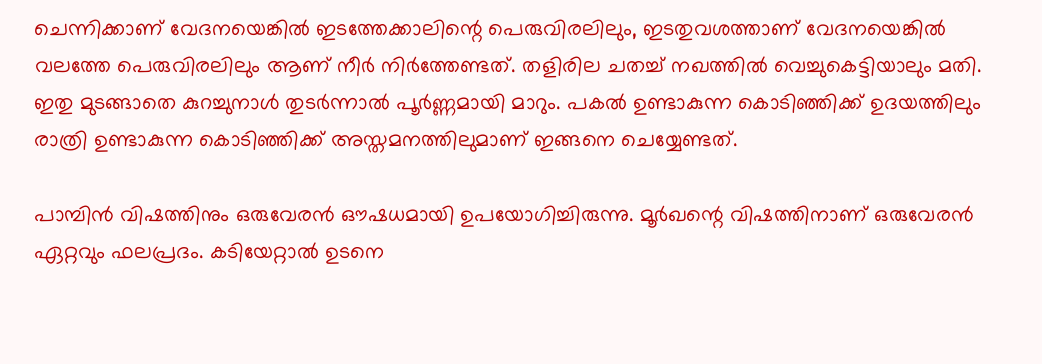ചെന്നിക്കാണ് വേദനയെങ്കില്‍ ഇടത്തേക്കാലിന്റെ പെരുവിരലിലും, ഇടതുവശത്താണ് വേദനയെങ്കില്‍ വലത്തേ പെരുവിരലിലും ആണ് നീര്‍ നിര്‍ത്തേണ്ടത്. തളിരില ചതച്ച് നഖത്തില്‍ വെച്ചുകെട്ടിയാലും മതി. ഇതു മുടങ്ങാതെ കുറച്ചുനാള്‍ തുടര്‍ന്നാല്‍ പൂര്‍ണ്ണമായി മാറും. പകല്‍ ഉണ്ടാകുന്ന കൊടിഞ്ഞിക്ക് ഉദയത്തിലും രാത്രി ഉണ്ടാകുന്ന കൊടിഞ്ഞിക്ക് അസ്തമനത്തിലുമാണ് ഇങ്ങനെ ചെയ്യേണ്ടത്.

പാമ്പിന്‍ വിഷത്തിനും ഒരുവേരന്‍ ഔഷധമായി ഉപയോഗിച്ചിരുന്നു. മൂര്‍ഖന്റെ വിഷത്തിനാണ് ഒരുവേരന്‍ ഏറ്റവും ഫലപ്രദം. കടിയേറ്റാല്‍ ഉടനെ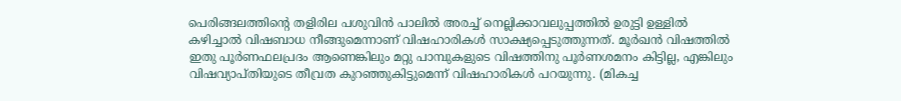പെരിങ്ങലത്തിന്റെ തളിരില പശുവിന്‍ പാലില്‍ അരച്ച് നെല്ലിക്കാവലുപ്പത്തില്‍ ഉരുട്ടി ഉള്ളില്‍ കഴിച്ചാല്‍ വിഷബാധ നീങ്ങുമെന്നാണ് വിഷഹാരികള്‍ സാക്ഷ്യപ്പെടുത്തുന്നത്. മൂര്‍ഖന്‍ വിഷത്തില്‍ ഇതു പൂര്‍ണഫലപ്രദം ആണെങ്കിലും മറ്റു പാമ്പുകളുടെ വിഷത്തിനു പൂര്‍ണശമനം കിട്ടില്ല, എങ്കിലും വിഷവ്യാപ്തിയുടെ തീവ്രത കുറഞ്ഞുകിട്ടുമെന്ന് വിഷഹാരികള്‍ പറയുന്നു. (മികച്ച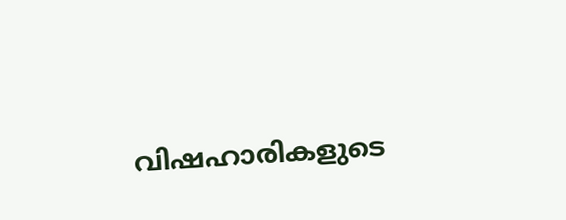വിഷഹാരികളുടെ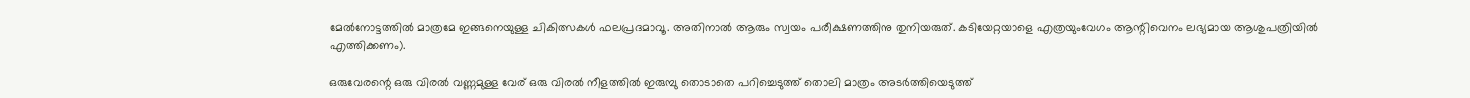മേല്‍നോട്ടത്തില്‍ മാത്രമേ ഇങ്ങനെയുള്ള ചികിത്സകള്‍ ഫലപ്രദമാവൂ. അതിനാല്‍ ആരും സ്വയം പരീക്ഷണത്തിനു തുനിയരുത്. കടിയേറ്റയാളെ എത്രയുംവേഗം ആന്റിവെനം ലഭ്യമായ ആശുപത്രിയില്‍ എത്തിക്കണം).

ഒരുവേരന്റെ ഒരു വിരല്‍ വണ്ണമുള്ള വേര് ഒരു വിരല്‍ നീളത്തില്‍ ഇരുമ്പു തൊടാതെ പറിച്ചെടുത്ത് തൊലി മാത്രം അടര്‍ത്തിയെടുത്ത്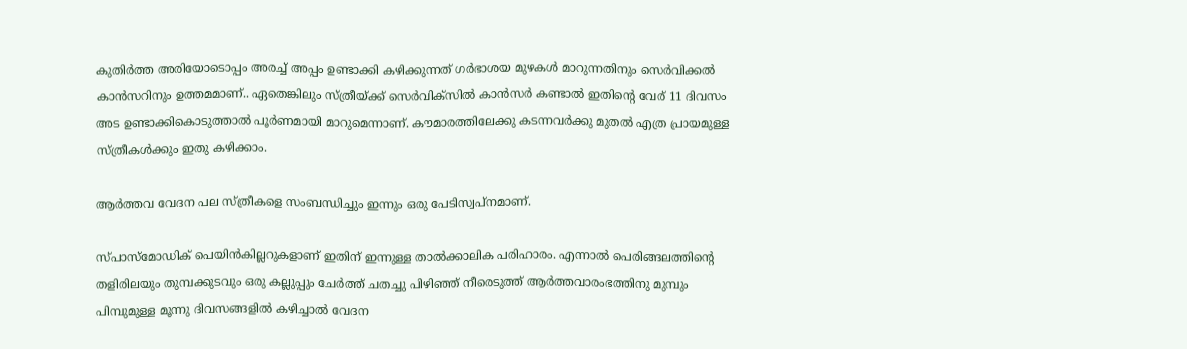കുതിര്‍ത്ത അരിയോടൊപ്പം അരച്ച് അപ്പം ഉണ്ടാക്കി കഴിക്കുന്നത് ഗര്‍ഭാശയ മുഴകള്‍ മാറുന്നതിനും സെര്‍വിക്കല്‍ കാന്‍സറിനും ഉത്തമമാണ്.. ഏതെങ്കിലും സ്ത്രീയ്‌ക്ക് സെര്‍വിക്‌സില്‍ കാന്‍സര്‍ കണ്ടാല്‍ ഇതിന്റെ വേര് 11 ദിവസം അട ഉണ്ടാക്കികൊടുത്താല്‍ പൂര്‍ണമായി മാറുമെന്നാണ്. കൗമാരത്തിലേക്കു കടന്നവര്‍ക്കു മുതല്‍ എത്ര പ്രായമുള്ള സ്ത്രീകള്‍ക്കും ഇതു കഴിക്കാം.

ആര്‍ത്തവ വേദന പല സ്ത്രീകളെ സംബന്ധിച്ചും ഇന്നും ഒരു പേടിസ്വപ്‌നമാണ്.

സ്പാസ്‌മോഡിക് പെയിന്‍കില്ലറുകളാണ് ഇതിന് ഇന്നുള്ള താല്‍ക്കാലിക പരിഹാരം. എന്നാല്‍ പെരിങ്ങലത്തിന്റെ തളിരിലയും തുമ്പക്കുടവും ഒരു കല്ലുപ്പും ചേര്‍ത്ത് ചതച്ചു പിഴിഞ്ഞ് നീരെടുത്ത് ആര്‍ത്തവാരംഭത്തിനു മുമ്പും പിമ്പുമുള്ള മൂന്നു ദിവസങ്ങളില്‍ കഴിച്ചാല്‍ വേദന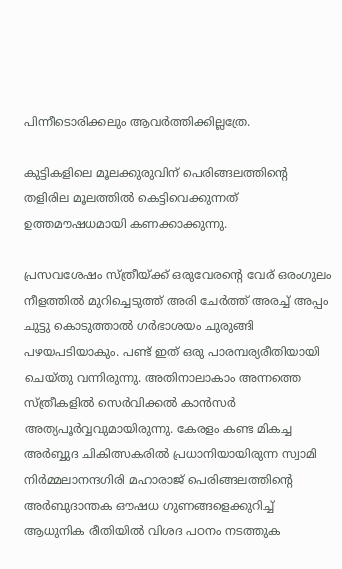പിന്നീടൊരിക്കലും ആവര്‍ത്തിക്കില്ലത്രേ.

കുട്ടികളിലെ മൂലക്കുരുവിന് പെരിങ്ങലത്തിന്റെ തളിരില മൂലത്തില്‍ കെട്ടിവെക്കുന്നത് ഉത്തമൗഷധമായി കണക്കാക്കുന്നു.

പ്രസവശേഷം സ്ത്രീയ്‌ക്ക് ഒരുവേരന്റെ വേര് ഒരംഗുലം നീളത്തില്‍ മുറിച്ചെടുത്ത് അരി ചേര്‍ത്ത് അരച്ച് അപ്പം ചുട്ടു കൊടുത്താല്‍ ഗര്‍ഭാശയം ചുരുങ്ങി പഴയപടിയാകും. പണ്ട് ഇത് ഒരു പാരമ്പര്യരീതിയായി ചെയ്തു വന്നിരുന്നു. അതിനാലാകാം അന്നത്തെ സ്ത്രീകളില്‍ സെര്‍വിക്കല്‍ കാന്‍സര്‍ അത്യപൂര്‍വ്വവുമായിരുന്നു. കേരളം കണ്ട മികച്ച അര്‍ബ്ബുദ ചികിത്സകരില്‍ പ്രധാനിയായിരുന്ന സ്വാമി നിര്‍മ്മലാനന്ദഗിരി മഹാരാജ് പെരിങ്ങലത്തിന്റെ അര്‍ബുദാന്തക ഔഷധ ഗുണങ്ങളെക്കുറിച്ച് ആധുനിക രീതിയില്‍ വിശദ പഠനം നടത്തുക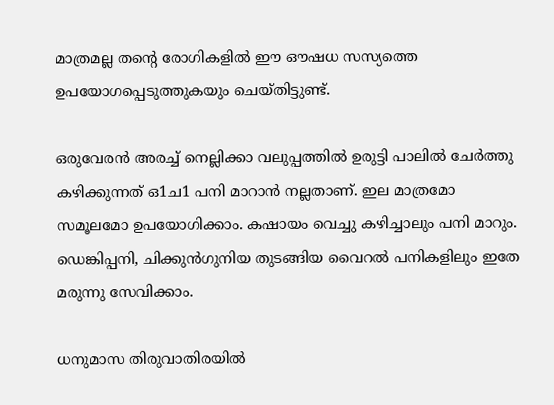മാത്രമല്ല തന്റെ രോഗികളില്‍ ഈ ഔഷധ സസ്യത്തെ ഉപയോഗപ്പെടുത്തുകയും ചെയ്തിട്ടുണ്ട്.

ഒരുവേരന്‍ അരച്ച് നെല്ലിക്കാ വലുപ്പത്തില്‍ ഉരുട്ടി പാലില്‍ ചേര്‍ത്തു കഴിക്കുന്നത് ഒ1ച1 പനി മാറാന്‍ നല്ലതാണ്. ഇല മാത്രമോ സമൂലമോ ഉപയോഗിക്കാം. കഷായം വെച്ചു കഴിച്ചാലും പനി മാറും. ഡെങ്കിപ്പനി, ചിക്കുന്‍ഗുനിയ തുടങ്ങിയ വൈറല്‍ പനികളിലും ഇതേ മരുന്നു സേവിക്കാം.

ധനുമാസ തിരുവാതിരയില്‍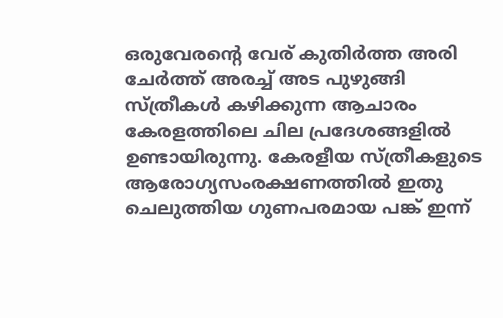ഒരുവേരന്റെ വേര് കുതിര്‍ത്ത അരി ചേര്‍ത്ത് അരച്ച് അട പുഴുങ്ങി സ്ത്രീകള്‍ കഴിക്കുന്ന ആചാരം കേരളത്തിലെ ചില പ്രദേശങ്ങളില്‍ ഉണ്ടായിരുന്നു. കേരളീയ സ്ത്രീകളുടെ ആരോഗ്യസംരക്ഷണത്തില്‍ ഇതു ചെലുത്തിയ ഗുണപരമായ പങ്ക് ഇന്ന്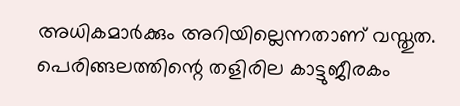അധികമാര്‍ക്കും അറിയില്ലെന്നതാണ് വസ്തുത. പെരിങ്ങലത്തിന്റെ തളിരില കാട്ടുജീരകം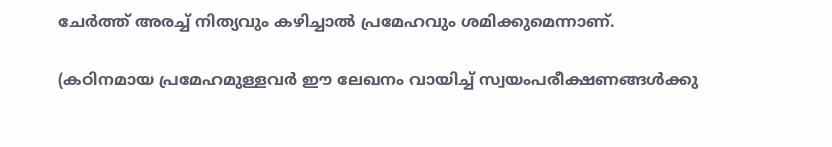ചേര്‍ത്ത് അരച്ച് നിത്യവും കഴിച്ചാല്‍ പ്രമേഹവും ശമിക്കുമെന്നാണ്.

(കഠിനമായ പ്രമേഹമുള്ളവര്‍ ഈ ലേഖനം വായിച്ച് സ്വയംപരീക്ഷണങ്ങള്‍ക്കു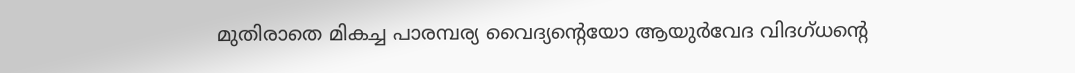മുതിരാതെ മികച്ച പാരമ്പര്യ വൈദ്യന്റെയോ ആയുര്‍വേദ വിദഗ്ധന്റെ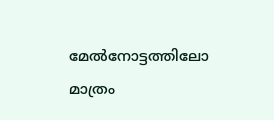മേല്‍നോട്ടത്തിലോ മാത്രം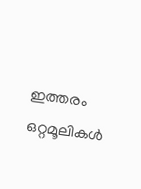ഇത്തരം ഒറ്റമൂലികള്‍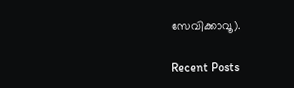സേവിക്കാവൂ).

Recent Posts